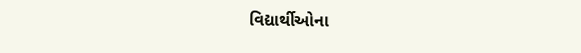વિદ્યાર્થીઓના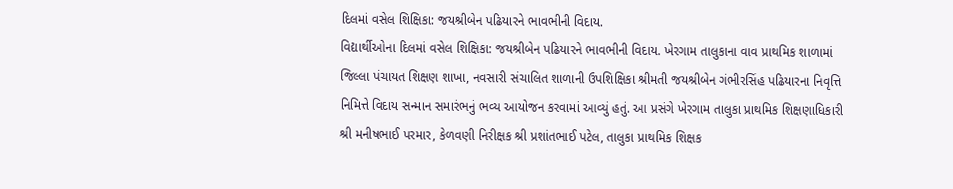દિલમાં વસેલ શિક્ષિકા: જયશ્રીબેન પઢિયારને ભાવભીની વિદાય.
વિદ્યાર્થીઓના દિલમાં વસેલ શિક્ષિકા: જયશ્રીબેન પઢિયારને ભાવભીની વિદાય. ખેરગામ તાલુકાના વાવ પ્રાથમિક શાળામાં જિલ્લા પંચાયત શિક્ષણ શાખા, નવસારી સંચાલિત શાળાની ઉપશિક્ષિકા શ્રીમતી જયશ્રીબેન ગંભીરસિંહ પઢિયારના નિવૃત્તિ નિમિત્તે વિદાય સન્માન સમારંભનું ભવ્ય આયોજન કરવામાં આવ્યું હતું. આ પ્રસંગે ખેરગામ તાલુકા પ્રાથમિક શિક્ષણાધિકારી શ્રી મનીષભાઈ પરમાર, કેળવણી નિરીક્ષક શ્રી પ્રશાંતભાઈ પટેલ, તાલુકા પ્રાથમિક શિક્ષક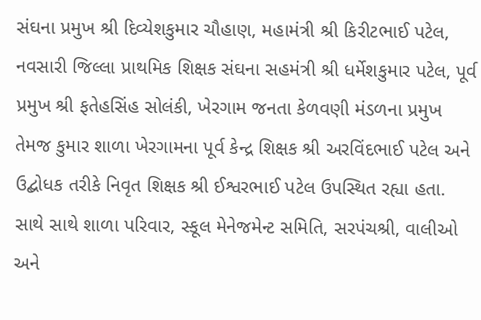સંઘના પ્રમુખ શ્રી દિવ્યેશકુમાર ચૌહાણ, મહામંત્રી શ્રી કિરીટભાઈ પટેલ, નવસારી જિલ્લા પ્રાથમિક શિક્ષક સંઘના સહમંત્રી શ્રી ધર્મેશકુમાર પટેલ, પૂર્વ પ્રમુખ શ્રી ફતેહસિંહ સોલંકી, ખેરગામ જનતા કેળવણી મંડળના પ્રમુખ તેમજ કુમાર શાળા ખેરગામના પૂર્વ કેન્દ્ર શિક્ષક શ્રી અરવિંદભાઈ પટેલ અને ઉદ્બોધક તરીકે નિવૃત શિક્ષક શ્રી ઈશ્વરભાઈ પટેલ ઉપસ્થિત રહ્યા હતા. સાથે સાથે શાળા પરિવાર, સ્કૂલ મેનેજમેન્ટ સમિતિ, સરપંચશ્રી, વાલીઓ અને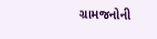ગ્રામજનોની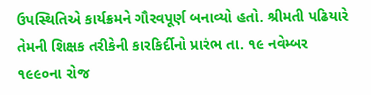ઉપસ્થિતિએ કાર્યક્રમને ગૌરવપૂર્ણ બનાવ્યો હતો. શ્રીમતી પઢિયારે તેમની શિક્ષક તરીકેની કારકિર્દીનો પ્રારંભ તા. ૧૯ નવેમ્બર ૧૯૯૦ના રોજ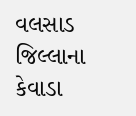વલસાડ જિલ્લાના કેવાડા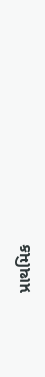પ્રાથમિક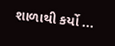શાળાથી કર્યો ...